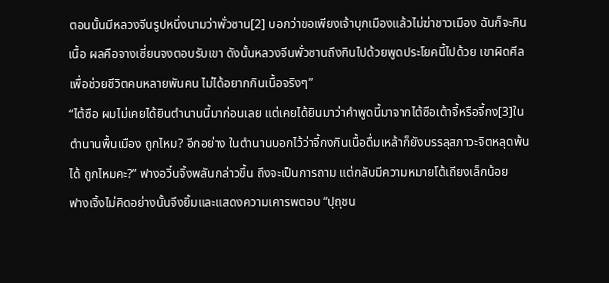ตอนนั้นมีหลวงจีนรูปหนึ่งนามว่าพั่วซาน[2] บอกว่าขอเพียงเจ้าบุกเมืองแล้วไม่ฆ่าชาวเมือง ฉันก็จะกินเนื้อ ผลคือจางเซี่ยนจงตอบรับเขา ดังนั้นหลวงจีนพั่วซานถึงกินไปด้วยพูดประโยคนี้ไปด้วย เขาผิดศีลเพื่อช่วยชีวิตคนหลายพันคน ไม่ได้อยากกินเนื้อจริงๆ”
“ไต้ซือ ผมไม่เคยได้ยินตำนานนี้มาก่อนเลย แต่เคยได้ยินมาว่าคำพูดนี้มาจากไต้ซือเต้าจี้หรือจี้กง[3]ในตำนานพื้นเมือง ถูกไหม? อีกอย่าง ในตำนานบอกไว้ว่าจี้กงกินเนื้อดื่มเหล้าก็ยังบรรลุสภาวะจิตหลุดพ้นได้ ถูกไหมคะ?” ฟางอวิ๋นจิ้งพลันกล่าวขึ้น ถึงจะเป็นการถาม แต่กลับมีความหมายโต้เถียงเล็กน้อย
ฟางเจิ้งไม่คิดอย่างนั้นจึงยิ้มและแสดงความเคารพตอบ “ปุถุชน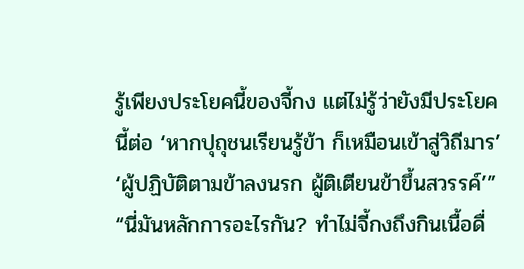รู้เพียงประโยคนี้ของจี้กง แต่ไม่รู้ว่ายังมีประโยคนี้ต่อ ‘หากปุถุชนเรียนรู้ข้า ก็เหมือนเข้าสู่วิถีมาร’ ‘ผู้ปฏิบัติตามข้าลงนรก ผู้ติเตียนข้าขึ้นสวรรค์’”
“นี่มันหลักการอะไรกัน? ทำไม่จี้กงถึงกินเนื้อดื่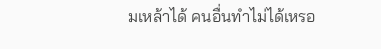มเหล้าได้ คนอื่นทำไม่ได้เหรอ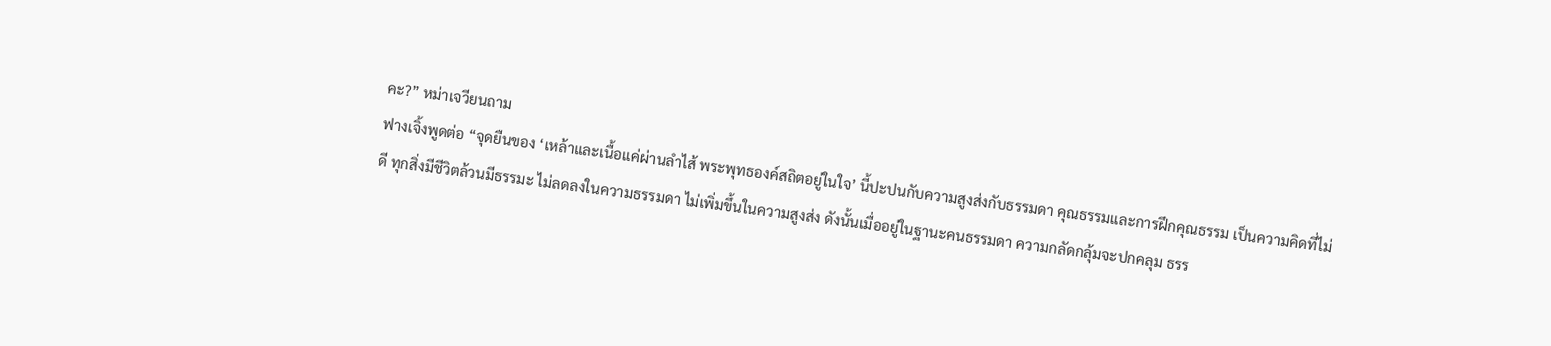คะ?” หม่าเจวียนถาม
ฟางเจิ้งพูดต่อ “จุดยืนของ ‘เหล้าและเนื้อแค่ผ่านลำไส้ พระพุทธองค์สถิตอยู่ในใจ’ นี้ปะปนกับความสูงส่งกับธรรมดา คุณธรรมและการฝึกคุณธรรม เป็นความคิดที่ไม่ดี ทุกสิ่งมีชีวิตล้วนมีธรรมะ ไม่ลดลงในความธรรมดา ไม่เพิ่มขึ้นในความสูงส่ง ดังนั้นเมื่ออยู่ในฐานะคนธรรมดา ความกลัดกลุ้มจะปกคลุม ธรร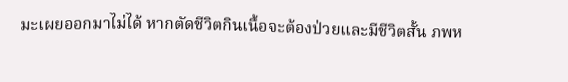มะเผยออกมาไม่ได้ หากตัดชีวิตกินเนื้อจะต้องป่วยและมีชีวิตสั้น ภพห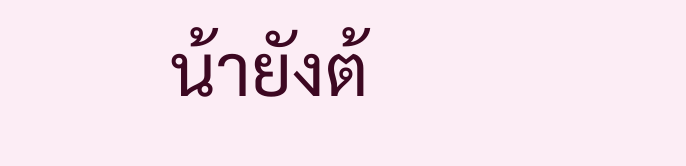น้ายังต้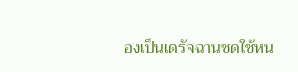องเป็นเดรัจฉานชดใช้หน